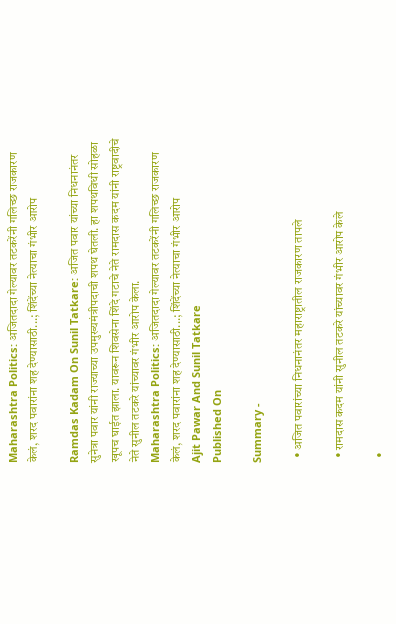Maharashtra Politics: अजितदादा गेल्यावर तटकरेंनी गलिच्छ राजकारण केलं, शरद पवारांना शह देण्यासाठी...; शिंदेंच्या नेत्याचा गंभीर आरोप

Ramdas Kadam On Sunil Tatkare: अजित पवार यांच्या निधनानंतर सुनेत्रा पवार यांनी राज्याच्या उपमुख्यमंत्रीपदाची शपथ घेतली. हा शपथविधी सोहळा खूपच घाईत झाला. यावरून शिवसेना शिंदे गटाचे नेते रामदास कदम यांनी राष्ट्रवादीचे नेते सुनील तटकरे यांच्यावर गंभीर आरोप केला.
Maharashtra Politics: अजितदादा गेल्यावर तटकरेंनी गलिच्छ राजकारण केलं, शरद पवारांना शह देण्यासाठी...; शिंदेंच्या नेत्याचा गंभीर आरोप
Ajit Pawar And Sunil Tatkare
Published On

Summary -

  • अजित पवारांच्या निधनानंतर महाराष्ट्रातील राजकारण तापले

  • रामदास कदम यांनी सुनील तटकरे यांच्यावर गंभीर आरोप केले

  •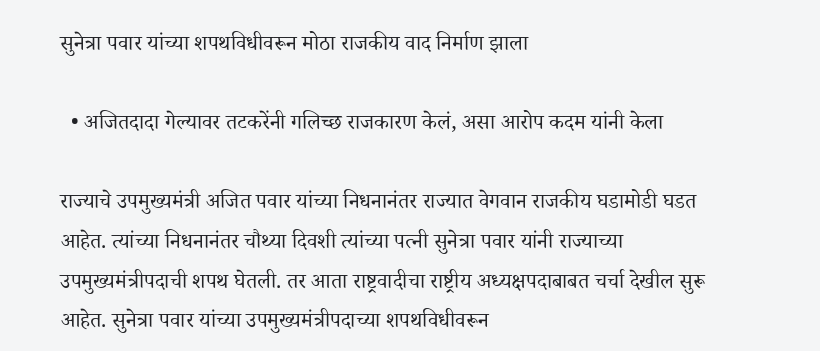सुनेत्रा पवार यांच्या शपथविधीवरून मोठा राजकीय वाद निर्माण झाला

  • अजितदादा गेल्यावर तटकरेंनी गलिच्छ राजकारण केलं, असा आरोप कदम यांनी केला

राज्याचे उपमुख्यमंत्री अजित पवार यांच्या निधनानंतर राज्यात वेगवान राजकीय घडामोडी घडत आहेत. त्यांच्या निधनानंतर चौथ्या दिवशी त्यांच्या पत्नी सुनेत्रा पवार यांनी राज्याच्या उपमुख्यमंत्रीपदाची शपथ घेतली. तर आता राष्ट्रवादीचा राष्ट्रीय अध्यक्षपदाबाबत चर्चा देखील सुरू आहेत. सुनेत्रा पवार यांच्या उपमुख्यमंत्रीपदाच्या शपथविधीवरून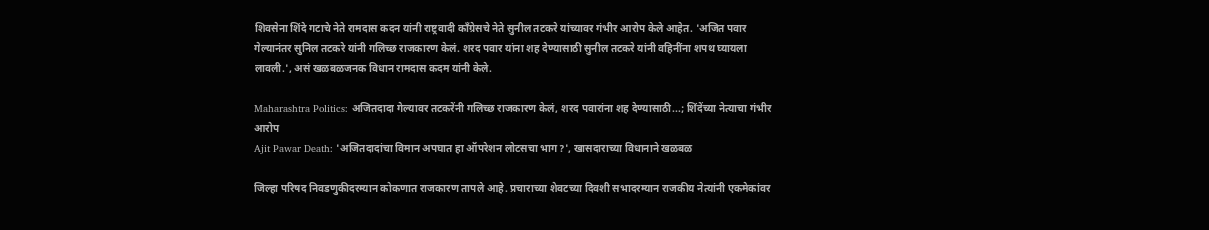शिवसेना शिंदे गटाचे नेते रामदास कदन यांनी राष्ट्रवादी काँग्रेसचे नेते सुनील तटकरे यांच्यावर गंभीर आरोप केले आहेत. 'अजित पवार गेल्यानंतर सुनिल तटकरे यांनी गलिच्छ राजकारण केलं. शरद पवार यांना शह देण्यासाठी सुनील तटकरे यांनी वहिनींना शपथ घ्यायला लावली.', असं खळबळजनक विधान रामदास कदम यांनी केले.

Maharashtra Politics: अजितदादा गेल्यावर तटकरेंनी गलिच्छ राजकारण केलं, शरद पवारांना शह देण्यासाठी...; शिंदेंच्या नेत्याचा गंभीर आरोप
Ajit Pawar Death: 'अजितदादांचा विमान अपघात हा ऑपरेशन लोटसचा भाग?', खासदाराच्या विधानाने खळबळ

जिल्हा परिषद निवडणुकीदरम्यान कोकणात राजकारण तापले आहे. प्रचाराच्या शेवटच्या दिवशी सभादरम्यान राजकीय नेत्यांनी एकमेकांवर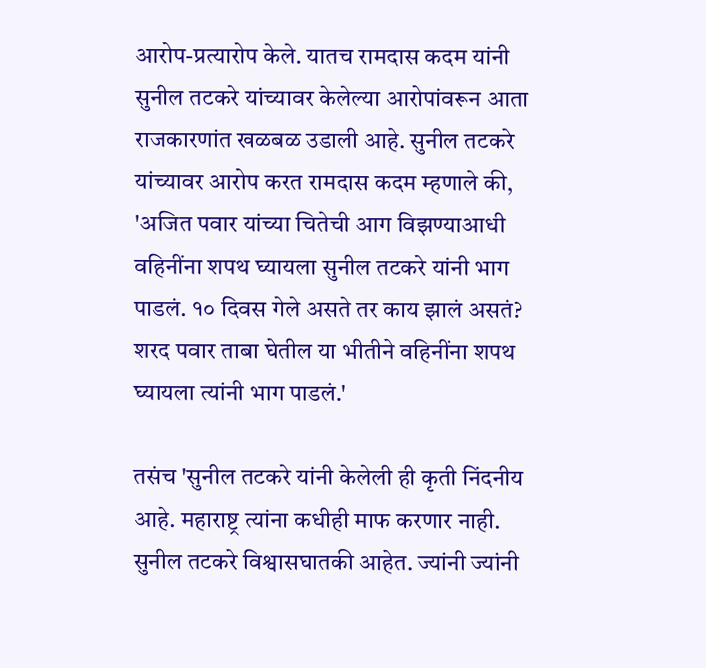आरोप-प्रत्यारोप केले. यातच रामदास कदम यांनी सुनील तटकरे यांच्यावर केलेल्या आरोपांवरून आता राजकारणांत खळबळ उडाली आहे. सुनील तटकरे यांच्यावर आरोप करत रामदास कदम म्हणाले की, 'अजित पवार यांच्या चितेची आग विझण्याआधी वहिनींना शपथ घ्यायला सुनील तटकरे यांनी भाग पाडलं. १० दिवस गेले असते तर काय झालं असतं? शरद पवार ताबा घेतील या भीतीने वहिनींना शपथ घ्यायला त्यांनी भाग पाडलं.'

तसंच 'सुनील तटकरे यांनी केलेली ही कृती निंदनीय आहे. महाराष्ट्र त्यांना कधीही माफ करणार नाही. सुनील तटकरे विश्वासघातकी आहेत. ज्यांनी ज्यांनी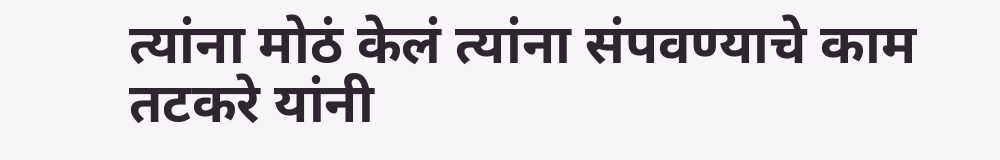त्यांना मोठं केलं त्यांना संपवण्याचे काम तटकरे यांनी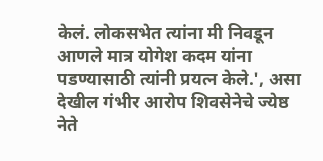केलं. लोकसभेत त्यांना मी निवडून आणले मात्र योगेश कदम यांना पडण्यासाठी त्यांनी प्रयत्न केले.', असा देखील गंभीर आरोप शिवसेनेचे ज्येष्ठ नेते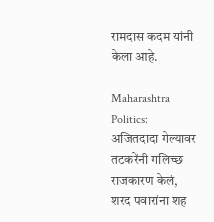रामदास कदम यांनी केला आहे.

Maharashtra Politics: अजितदादा गेल्यावर तटकरेंनी गलिच्छ राजकारण केलं, शरद पवारांना शह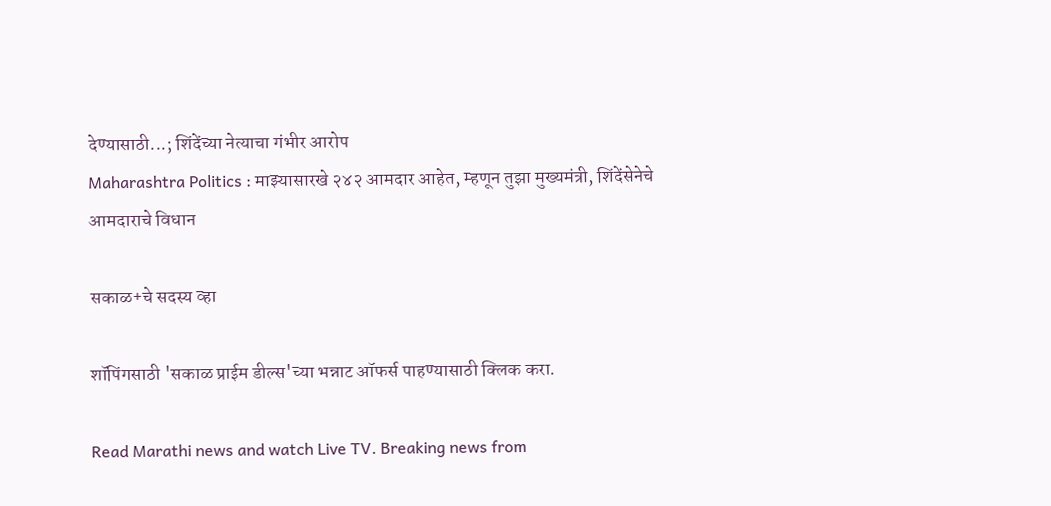देण्यासाठी...; शिंदेंच्या नेत्याचा गंभीर आरोप
Maharashtra Politics : माझ्यासारखे २४२ आमदार आहेत, म्हणून तुझा मुख्यमंत्री, शिंदेंसेनेचे आमदाराचे विधान

सकाळ+चे सदस्य व्हा

शॉपिंगसाठी 'सकाळ प्राईम डील्स'च्या भन्नाट ऑफर्स पाहण्यासाठी क्लिक करा.

Read Marathi news and watch Live TV. Breaking news from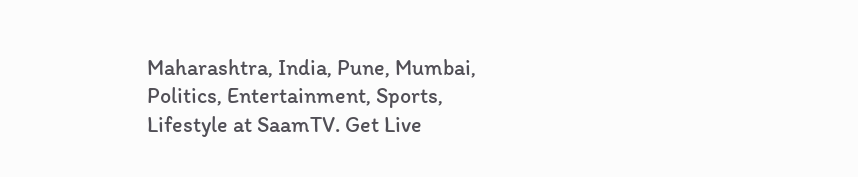Maharashtra, India, Pune, Mumbai, Politics, Entertainment, Sports, Lifestyle at SaamTV. Get Live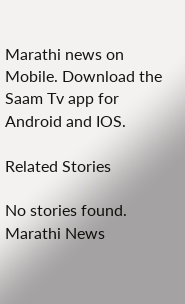Marathi news on Mobile. Download the Saam Tv app for Android and IOS.

Related Stories

No stories found.
Marathi News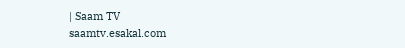| Saam TV
saamtv.esakal.com